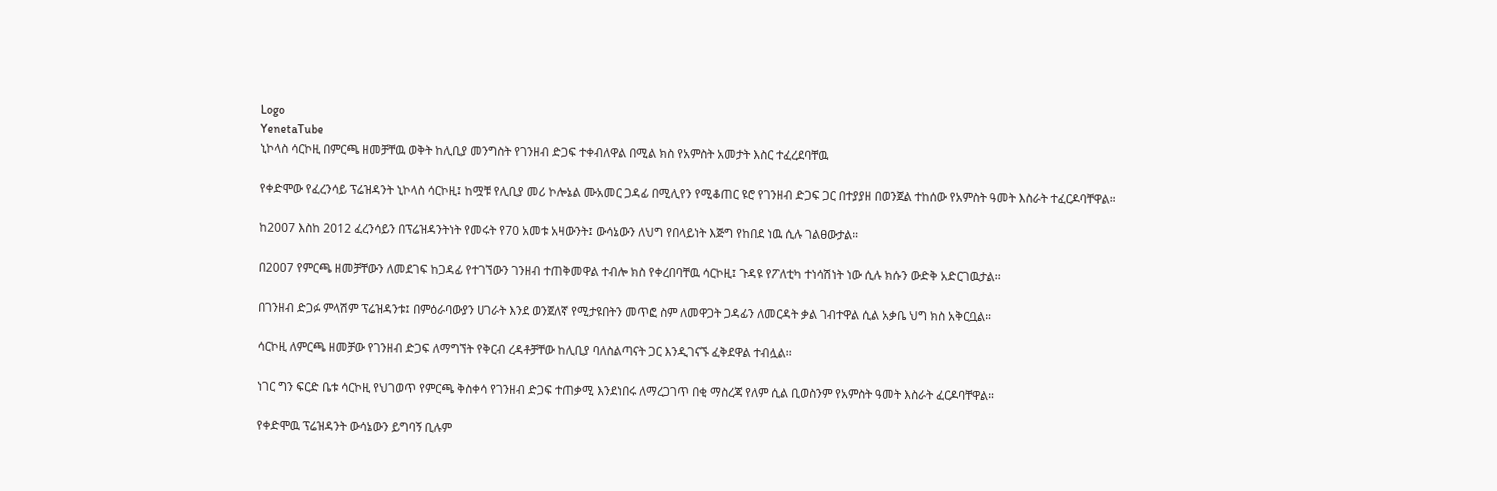Logo
YenetaTube
ኒኮላስ ሳርኮዚ በምርጫ ዘመቻቸዉ ወቅት ከሊቢያ መንግስት የገንዘብ ድጋፍ ተቀብለዋል በሚል ክስ የአምስት አመታት እስር ተፈረደባቸዉ

የቀድሞው የፈረንሳይ ፕሬዝዳንት ኒኮላስ ሳርኮዚ፤ ከሟቹ የሊቢያ መሪ ኮሎኔል ሙአመር ጋዳፊ በሚሊየን የሚቆጠር ዩሮ የገንዘብ ድጋፍ ጋር በተያያዘ በወንጀል ተከሰው የአምስት ዓመት እስራት ተፈርዶባቸዋል።

ከ2007 እስከ 2012 ፈረንሳይን በፕሬዝዳንትነት የመሩት የ70 አመቱ አዛውንት፤ ውሳኔውን ለህግ የበላይነት እጅግ የከበደ ነዉ ሲሉ ገልፀውታል።

በ2007 የምርጫ ዘመቻቸውን ለመደገፍ ከጋዳፊ የተገኘውን ገንዘብ ተጠቅመዋል ተብሎ ክስ የቀረበባቸዉ ሳርኮዚ፤ ጉዳዩ የፖለቲካ ተነሳሽነት ነው ሲሉ ክሱን ውድቅ አድርገዉታል፡፡

በገንዘብ ድጋፉ ምላሽም ፕሬዝዳንቱ፤ በምዕራባውያን ሀገራት እንደ ወንጀለኛ የሚታዩበትን መጥፎ ስም ለመዋጋት ጋዳፊን ለመርዳት ቃል ገብተዋል ሲል አቃቤ ህግ ክስ አቅርቧል።

ሳርኮዚ ለምርጫ ዘመቻው የገንዘብ ድጋፍ ለማግኘት የቅርብ ረዳቶቻቸው ከሊቢያ ባለስልጣናት ጋር እንዲገናኙ ፈቅደዋል ተብሏል፡፡

ነገር ግን ፍርድ ቤቱ ሳርኮዚ የህገወጥ የምርጫ ቅስቀሳ የገንዘብ ድጋፍ ተጠቃሚ እንደነበሩ ለማረጋገጥ በቂ ማስረጃ የለም ሲል ቢወስንም የአምስት ዓመት እስራት ፈርዶባቸዋል።

የቀድሞዉ ፕሬዝዳንት ውሳኔውን ይግባኝ ቢሉም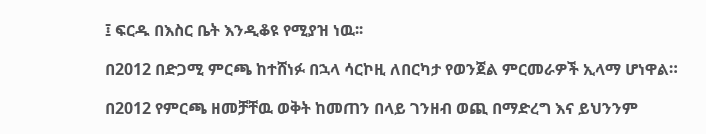፤ ፍርዱ በእስር ቤት እንዲቆዩ የሚያዝ ነዉ፡፡

በ2012 በድጋሚ ምርጫ ከተሸነፉ በኋላ ሳርኮዚ ለበርካታ የወንጀል ምርመራዎች ኢላማ ሆነዋል።

በ2012 የምርጫ ዘመቻቸዉ ወቅት ከመጠን በላይ ገንዘብ ወጪ በማድረግ እና ይህንንም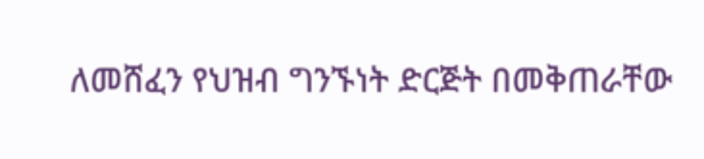ለመሸፈን የህዝብ ግንኙነት ድርጅት በመቅጠራቸው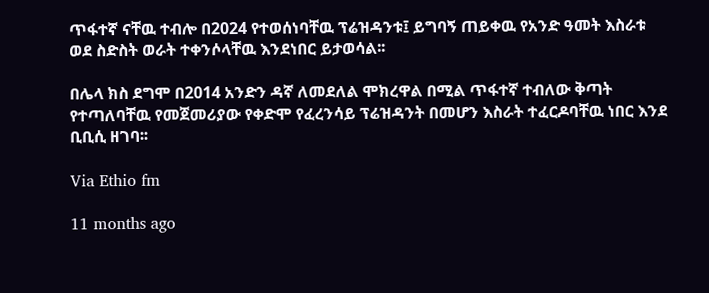ጥፋተኛ ናቸዉ ተብሎ በ2024 የተወሰነባቸዉ ፕሬዝዳንቱ፤ ይግባኝ ጠይቀዉ የአንድ ዓመት እስራቱ ወደ ስድስት ወራት ተቀንሶላቸዉ እንደነበር ይታወሳል፡፡

በሌላ ክስ ደግሞ በ2014 አንድን ዳኛ ለመደለል ሞክረዋል በሚል ጥፋተኛ ተብለው ቅጣት የተጣለባቸዉ የመጀመሪያው የቀድሞ የፈረንሳይ ፕሬዝዳንት በመሆን እስራት ተፈርዶባቸዉ ነበር እንደ ቢቢሲ ዘገባ፡፡

Via Ethio fm

11 months ago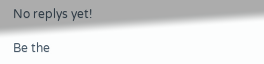No replys yet!

Be the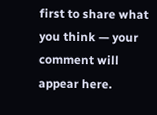first to share what you think — your comment will appear here.